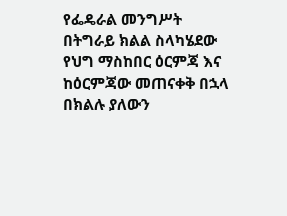የፌዴራል መንግሥት በትግራይ ክልል ስላካሄደው የህግ ማስከበር ዕርምጃ እና ከዕርምጃው መጠናቀቅ በኋላ በክልሉ ያለውን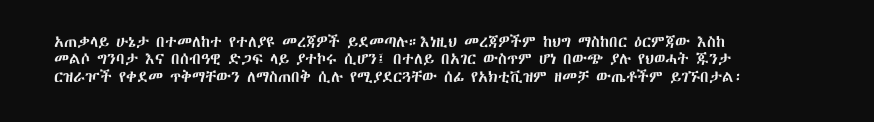አጠቃላይ ሁኔታ በተመለከተ የተለያዩ መረጃዎች ይደመጣሉ።እነዚህ መረጃዎችም ከህግ ማስከበር ዕርምጃው እስከ መልሶ ግንባታ እና በሰብዓዊ ድጋፍ ላይ ያተኮሩ ሲሆን፤ በተለይ በአገር ውስጥም ሆነ በውጭ ያሉ የህወሓት ጁንታ ርዝራዦች የቀደመ ጥቅማቸውን ለማስጠበቅ ሲሉ የሚያደርጓቸው ሰፊ የአክቲቪዝም ዘመቻ ውጤቶችም ይገኙበታል፡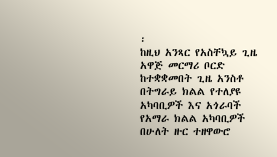፡
ከዚህ አንጻር የአስቸኳይ ጊዜ አዋጅ መርማሪ ቦርድ ከተቋቋመበት ጊዜ አንስቶ በትግራይ ክልል የተለያዩ አካባቢዎች እና አጎራባች የአማራ ክልል አካባቢዎች በሁለት ዙር ተዘዋውሮ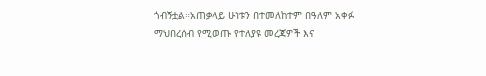ጎብኝቷል።አጠቃላይ ሁነቱን በተመለከተም በዓለም አቀፉ ማህበረሰብ የሚወጡ የተለያዩ መረጃዎች እና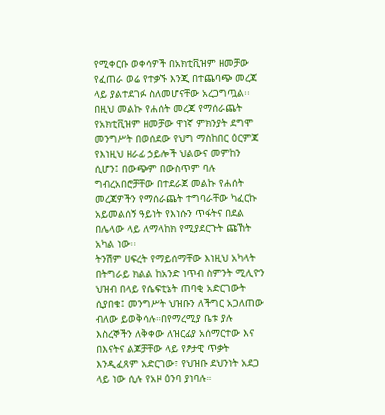የሚቀርቡ ወቀሳዎች በአክቲቪዝም ዘመቻው የፈጠራ ወሬ የተቃኙ እንጂ በተጨባጭ መረጃ ላይ ያልተደገፉ ስለመሆናቸው አረጋግጧል፡፡
በዚህ መልኩ የሐሰት መረጃ የማሰራጨት የአክቲቪዝም ዘመቻው ዋነኛ ምክንያት ደግሞ መንግሥት በወሰደው የህግ ማስከበር ዕርምጃ የእነዚህ ዘራፊ ኃይሎች ህልውና መምከን ሲሆን፤ በውጭም በውስጥም ባሉ ግብረአበሮቻቸው በተደራጀ መልኩ የሐሰት መረጃዎችን የማሰራጨት ተግባራቸው ካፈርኩ አይመልሰኝ ዓይነት የእነሱን ጥፋትና በደል በሌላው ላይ ለማላከክ የሚያደርጉት ጩኸት አካል ነው፡፡
ትንሽም ሀፍረት የማይሰማቸው እነዚህ አካላት በትግራይ ክልል ከአንድ ነጥብ ስምንት ሚሊዮን ህዝብ በላይ የሴፍቲኔት ጠባቂ አድርገውት ሲያበቁ፤ መንግሥት ህዝቡን ለችግር አጋለጠው ብለው ይወቅሳሉ።በየማረሚያ ቤቱ ያሉ እስረኞችን ለቅቀው ለዝርፊያ አሰማርተው እና በእናትና ልጆቻቸው ላይ የፆታዊ ጥቃት እንዲፈጸም አድርገው፣ የህዝቡ ደህንነት አደጋ ላይ ነው ሲሉ የአዞ ዕንባ ያነባሉ።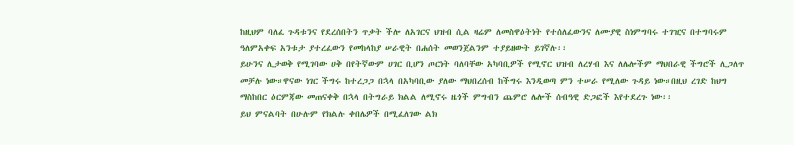ከዚህም ባለፈ ጉዳቱንና የደረሰበትን ጥቃት ችሎ ለአገርና ህዝብ ሲል ዛሬም ለመስዋዕትነት የተሰለፈውንና ለሙያዊ ስነምግባሩ ተገዢና በተግባሩም ዓለምአቀፍ አንቱታ ያተረፈውን የመከላከያ ሠራዊት በሐሰት መወንጀልንም ተያይዘውት ይገኛሉ፡፡
ይሁንና ሊታወቅ የሚገባው ሀቅ በየትኛውም ሀገር ቢሆን ጦርነት ባለባቸው አካባቢዎች የሚኖር ህዝብ ለረሃብ እና ለሌሎችም ማህበራዊ ችግሮች ሊጋለጥ መቻሉ ነው።ዋናው ነገር ችግሩ ከተረጋጋ በኋላ በአካባቢው ያለው ማህበረሰብ ከችግሩ እንዲወጣ ምን ተሠራ የሚለው ጉዳይ ነው።በዚህ ረገድ ከህግ ማስከበር ዕርምጃው መጠናቀቅ በኋላ በትግራይ ክልል ለሚኖሩ ዜጎች ምግብን ጨምሮ ሌሎች ሰብዓዊ ድጋፎች እየተደረጉ ነው፡፡
ይህ ምናልባት በሁሉም የክልሉ ቀበሌዎች በሚፈለገው ልክ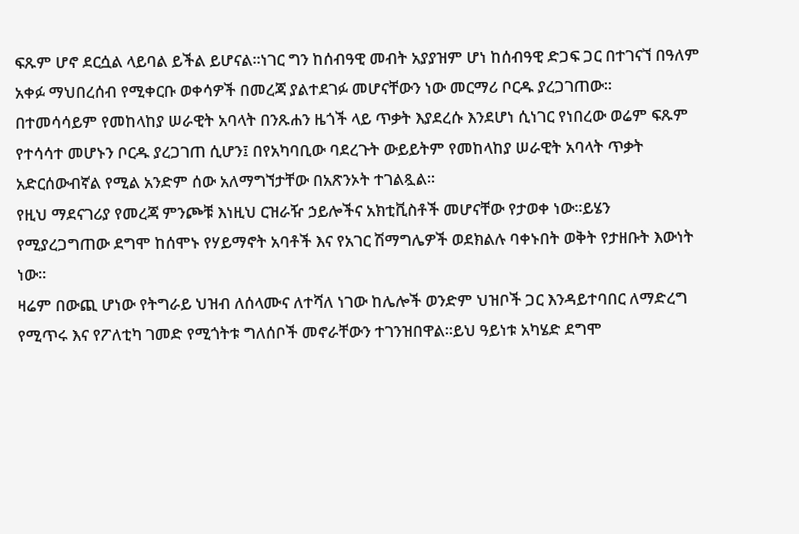ፍጹም ሆኖ ደርሷል ላይባል ይችል ይሆናል።ነገር ግን ከሰብዓዊ መብት አያያዝም ሆነ ከሰብዓዊ ድጋፍ ጋር በተገናኘ በዓለም አቀፉ ማህበረሰብ የሚቀርቡ ወቀሳዎች በመረጃ ያልተደገፉ መሆናቸውን ነው መርማሪ ቦርዱ ያረጋገጠው።
በተመሳሳይም የመከላከያ ሠራዊት አባላት በንጹሐን ዜጎች ላይ ጥቃት እያደረሱ እንደሆነ ሲነገር የነበረው ወሬም ፍጹም የተሳሳተ መሆኑን ቦርዱ ያረጋገጠ ሲሆን፤ በየአካባቢው ባደረጉት ውይይትም የመከላከያ ሠራዊት አባላት ጥቃት አድርሰውብኛል የሚል አንድም ሰው አለማግኘታቸው በአጽንኦት ተገልጿል፡፡
የዚህ ማደናገሪያ የመረጃ ምንጮቹ እነዚህ ርዝራዥ ኃይሎችና አክቲቪስቶች መሆናቸው የታወቀ ነው።ይሄን የሚያረጋግጠው ደግሞ ከሰሞኑ የሃይማኖት አባቶች እና የአገር ሽማግሌዎች ወደክልሉ ባቀኑበት ወቅት የታዘቡት እውነት ነው።
ዛሬም በውጪ ሆነው የትግራይ ህዝብ ለሰላሙና ለተሻለ ነገው ከሌሎች ወንድም ህዝቦች ጋር እንዳይተባበር ለማድረግ የሚጥሩ እና የፖለቲካ ገመድ የሚጎትቱ ግለሰቦች መኖራቸውን ተገንዝበዋል።ይህ ዓይነቱ አካሄድ ደግሞ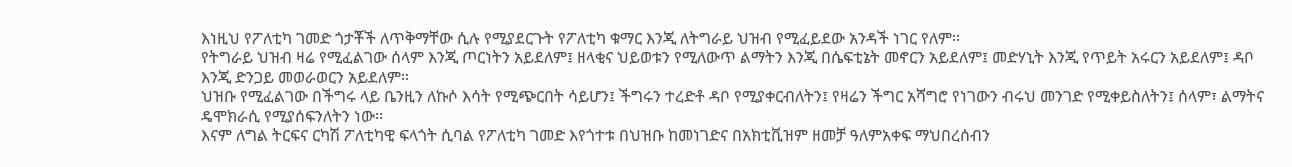እነዚህ የፖለቲካ ገመድ ጎታቾች ለጥቅማቸው ሲሉ የሚያደርጉት የፖለቲካ ቁማር እንጂ ለትግራይ ህዝብ የሚፈይደው አንዳች ነገር የለም፡፡
የትግራይ ህዝብ ዛሬ የሚፈልገው ሰላም እንጂ ጦርነትን አይደለም፤ ዘላቂና ህይወቱን የሚለውጥ ልማትን እንጂ በሴፍቲኔት መኖርን አይደለም፤ መድሃኒት እንጂ የጥይት አሩርን አይደለም፤ ዳቦ እንጂ ድንጋይ መወራወርን አይደለም።
ህዝቡ የሚፈልገው በችግሩ ላይ ቤንዚን ለኩሶ እሳት የሚጭርበት ሳይሆን፤ ችግሩን ተረድቶ ዳቦ የሚያቀርብለትን፤ የዛሬን ችግር አሻግሮ የነገውን ብሩህ መንገድ የሚቀይስለትን፤ ሰላም፣ ልማትና ዴሞክራሲ የሚያሰፍንለትን ነው፡፡
እናም ለግል ትርፍና ርካሽ ፖለቲካዊ ፍላጎት ሲባል የፖለቲካ ገመድ እየጎተቱ በህዝቡ ከመነገድና በአክቲቪዝም ዘመቻ ዓለምአቀፍ ማህበረሰብን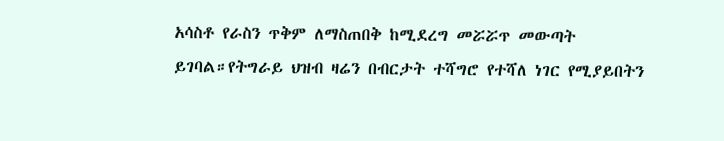አሳስቶ የራስን ጥቅም ለማስጠበቅ ከሚደረግ መሯሯጥ መውጣት ይገባል።የትግራይ ህዝብ ዛሬን በብርታት ተሻግሮ የተሻለ ነገር የሚያይበትን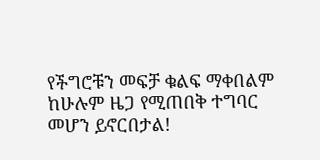የችግሮቹን መፍቻ ቁልፍ ማቀበልም ከሁሉም ዜጋ የሚጠበቅ ተግባር መሆን ይኖርበታል!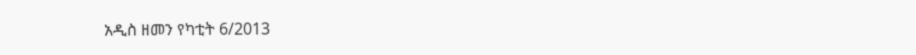አዲስ ዘመን የካቲት 6/2013